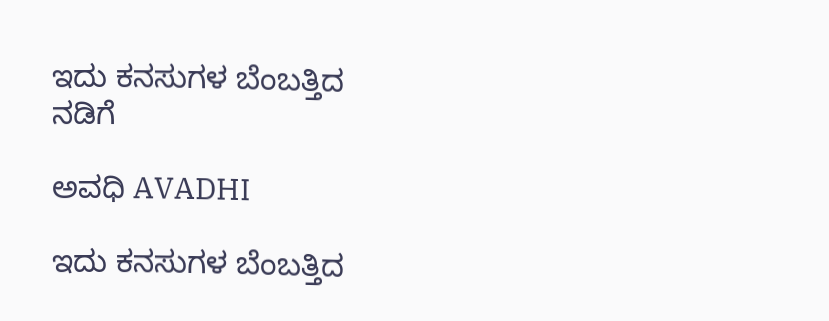ಇದು ಕನಸುಗಳ ಬೆಂಬತ್ತಿದ ನಡಿಗೆ‍

ಅವಧಿ AVADHI

ಇದು ಕನಸುಗಳ ಬೆಂಬತ್ತಿದ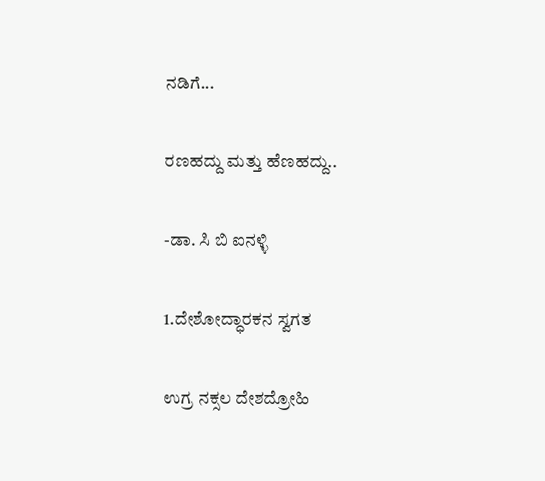ನಡಿಗೆ...

ರಣಹದ್ದು ಮತ್ತು ಹೆಣಹದ್ದು..

-ಡಾ. ಸಿ ಬಿ ಐನಳ್ಳಿ

1.ದೇಶೋದ್ಧಾರಕನ ಸ್ವಗತ

ಉಗ್ರ ನಕ್ಸಲ ದೇಶದ್ರೋಹಿ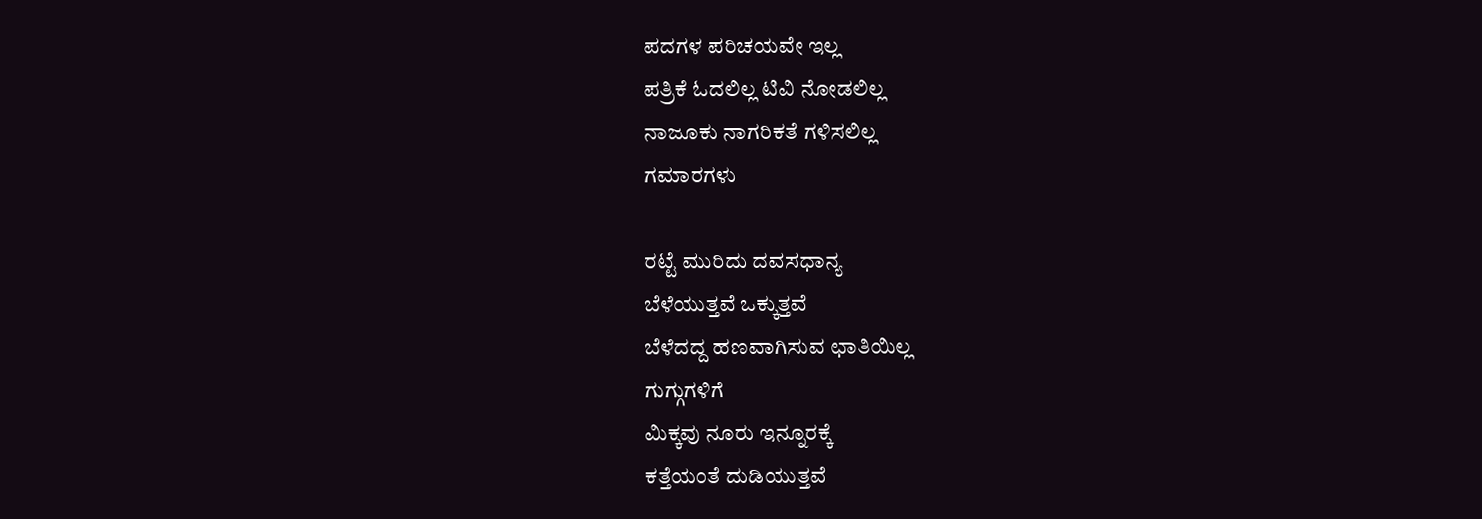ಪದಗಳ ಪರಿಚಯವೇ ಇಲ್ಲ
ಪತ್ರಿಕೆ ಓದಲಿಲ್ಲ ಟಿವಿ ನೋಡಲಿಲ್ಲ
ನಾಜೂಕು ನಾಗರಿಕತೆ ಗಳಿಸಲಿಲ್ಲ
ಗಮಾರಗಳು

ರಟ್ಟೆ ಮುರಿದು ದವಸಧಾನ್ಯ
ಬೆಳೆಯುತ್ತವೆ ಒಕ್ಕುತ್ತವೆ
ಬೆಳೆದದ್ದ ಹಣವಾಗಿಸುವ ಛಾತಿಯಿಲ್ಲ
ಗುಗ್ಗುಗಳಿಗೆ
ಮಿಕ್ಕವು ನೂರು ಇನ್ನೂರಕ್ಕೆ
ಕತ್ತೆಯಂತೆ ದುಡಿಯುತ್ತವೆ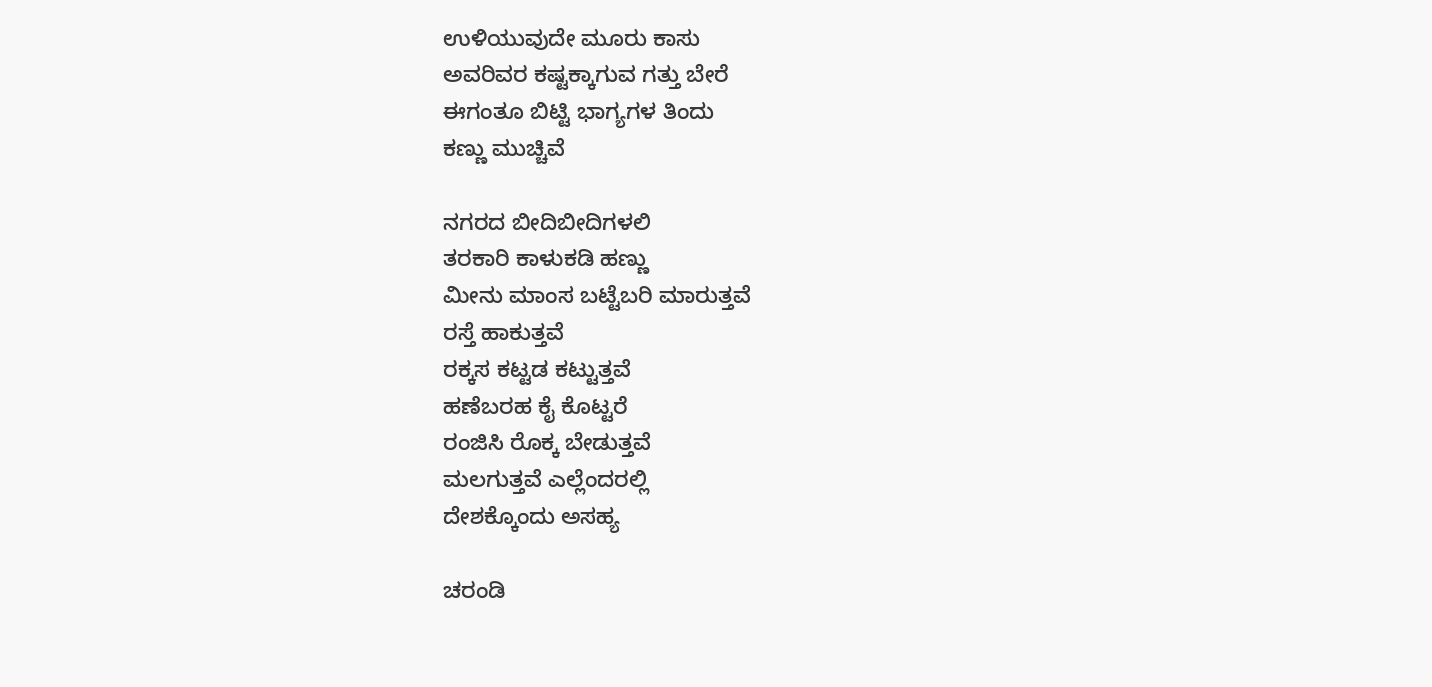ಉಳಿಯುವುದೇ ಮೂರು ಕಾಸು
ಅವರಿವರ ಕಷ್ಟಕ್ಕಾಗುವ ಗತ್ತು ಬೇರೆ
ಈಗಂತೂ ಬಿಟ್ಟಿ ಭಾಗ್ಯಗಳ ತಿಂದು
ಕಣ್ಣು ಮುಚ್ಚಿವೆ

ನಗರದ ಬೀದಿಬೀದಿಗಳಲಿ
ತರಕಾರಿ ಕಾಳುಕಡಿ ಹಣ್ಣು
ಮೀನು ಮಾಂಸ ಬಟ್ಟೆಬರಿ ಮಾರುತ್ತವೆ
ರಸ್ತೆ ಹಾಕುತ್ತವೆ
ರಕ್ಕಸ ಕಟ್ಟಡ ಕಟ್ಟುತ್ತವೆ
ಹಣೆಬರಹ ಕೈ ಕೊಟ್ಟರೆ
ರಂಜಿಸಿ ರೊಕ್ಕ ಬೇಡುತ್ತವೆ
ಮಲಗುತ್ತವೆ ಎಲ್ಲೆಂದರಲ್ಲಿ
ದೇಶಕ್ಕೊಂದು ಅಸಹ್ಯ

ಚರಂಡಿ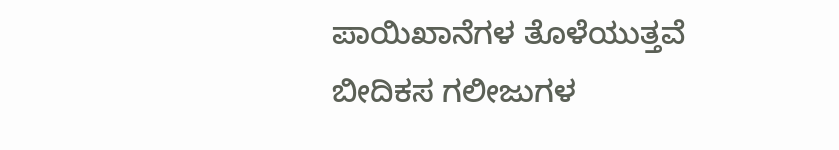ಪಾಯಿಖಾನೆಗಳ ತೊಳೆಯುತ್ತವೆ
ಬೀದಿಕಸ ಗಲೀಜುಗಳ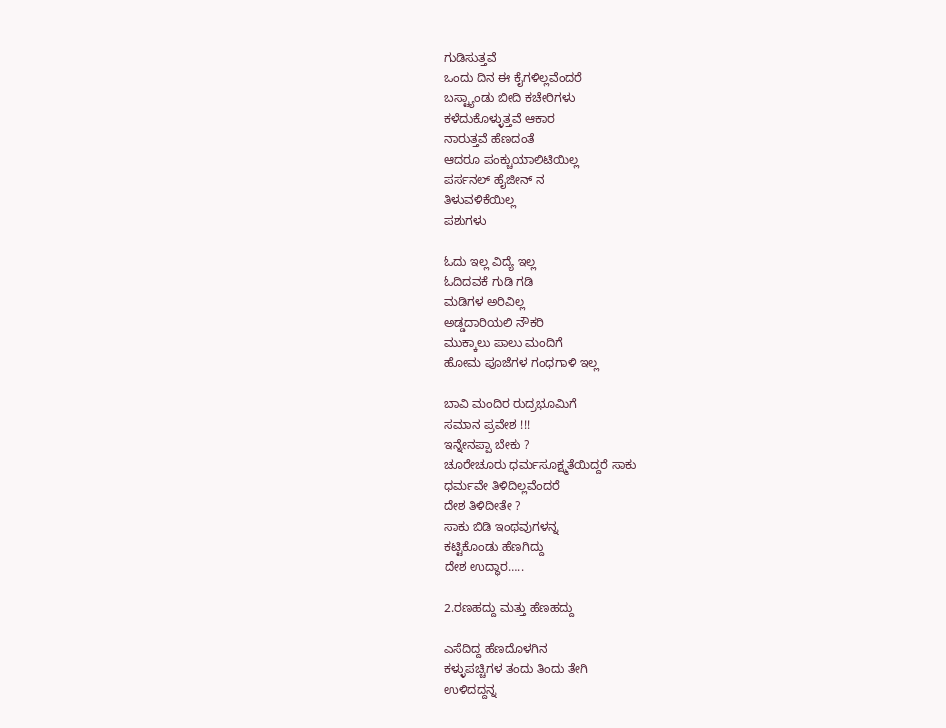ಗುಡಿಸುತ್ತವೆ
ಒಂದು ದಿನ ಈ ಕೈಗಳಿಲ್ಲವೆಂದರೆ
ಬಸ್ಟ್ಯಾಂಡು ಬೀದಿ ಕಚೇರಿಗಳು
ಕಳೆದುಕೊಳ್ಳುತ್ತವೆ ಆಕಾರ
ನಾರುತ್ತವೆ ಹೆಣದಂತೆ
ಆದರೂ ಪಂಕ್ಚುಯಾಲಿಟಿಯಿಲ್ಲ
ಪರ್ಸನಲ್ ಹೈಜೀನ್ ನ
ತಿಳುವಳಿಕೆಯಿಲ್ಲ
ಪಶುಗಳು

ಓದು ಇಲ್ಲ ವಿದ್ಯೆ ಇಲ್ಲ
ಓದಿದವಕೆ ಗುಡಿ ಗಡಿ
ಮಡಿಗಳ ಅರಿವಿಲ್ಲ
ಅಡ್ಡದಾರಿಯಲಿ ನೌಕರಿ
ಮುಕ್ಕಾಲು ಪಾಲು ಮಂದಿಗೆ
ಹೋಮ ಪೂಜೆಗಳ ಗಂಧಗಾಳಿ ಇಲ್ಲ

ಬಾವಿ ಮಂದಿರ ರುದ್ರಭೂಮಿಗೆ
ಸಮಾನ ಪ್ರವೇಶ !!!
ಇನ್ನೇನಪ್ಪಾ ಬೇಕು ?
ಚೂರೇಚೂರು ಧರ್ಮಸೂಕ್ಷ್ಮತೆಯಿದ್ದರೆ ಸಾಕು
ಧರ್ಮವೇ ತಿಳಿದಿಲ್ಲವೆಂದರೆ
ದೇಶ ತಿಳಿದೀತೇ ?
ಸಾಕು ಬಿಡಿ ಇಂಥವುಗಳನ್ನ
ಕಟ್ಟಿಕೊಂಡು ಹೆಣಗಿದ್ದು
ದೇಶ ಉದ್ಧಾರ…..

2.ರಣಹದ್ದು ಮತ್ತು ಹೆಣಹದ್ದು

ಎಸೆದಿದ್ದ ಹೆಣದೊಳಗಿನ
ಕಳ್ಳುಪಚ್ಚಿಗಳ ತಂದು ತಿಂದು ತೇಗಿ
ಉಳಿದದ್ದನ್ನ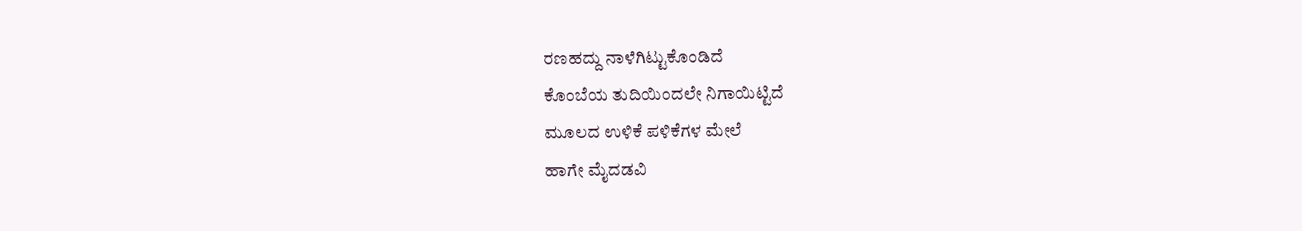ರಣಹದ್ದು ನಾಳೆಗಿಟ್ಟುಕೊಂಡಿದೆ
ಕೊಂಬೆಯ ತುದಿಯಿಂದಲೇ ನಿಗಾಯಿಟ್ಟಿದೆ
ಮೂಲದ ಉಳಿಕೆ ಪಳಿಕೆಗಳ ಮೇಲೆ
ಹಾಗೇ ಮೈದಡವಿ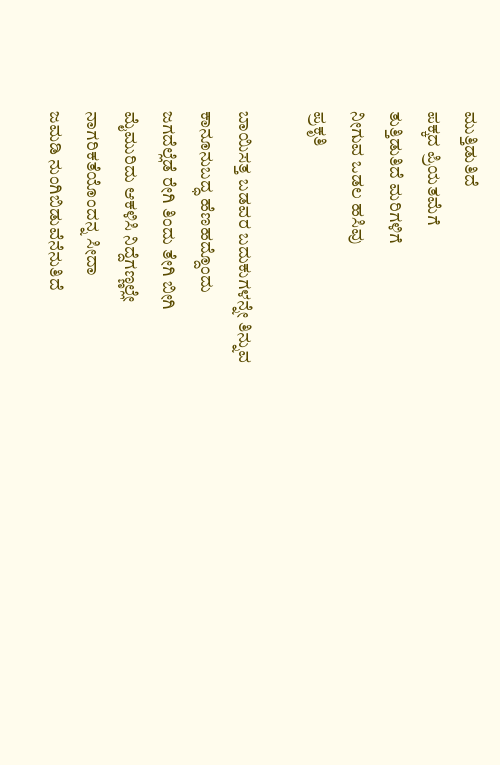ಮುತ್ತಿಡುತಿದೆ
ಪಕ್ಕದ ಪ್ರಿಯತಮೆಗೆ
ತುತ್ತಿಡುತಿದೆ ಮರಿಗಳಿಗೆ
ನೀಗುವ ಒಡಲ ಹಸಿವು
ಪ್ರಕೃತಿ

ಬಾಯಿಸತ್ತ ಬಡವರ ಬದುಕುಗಳನ್ನೇ ತಿನ್ನುವ
ಕಾನೂನುಬದ್ಧ ಹೆಣಹದ್ದೊಂದು
ಜಗದೆಲ್ಲೆಡೆ ರೇಗಿ ತಿಂದು ತೇಗಿ ಬೀಗಿ
ಮೈಮುರಿದು ಆಕಳಿಸಿ ನಿದ್ದೆಗಣ್ಣಲ್ಲೇ
ನಾಗರಿಕತೆಯೊಂದನ್ನ ಸೀದಾ
ಜಮಡಿ ನುಂಗಿಬಿಡುವೆನೆನುತಿದೆ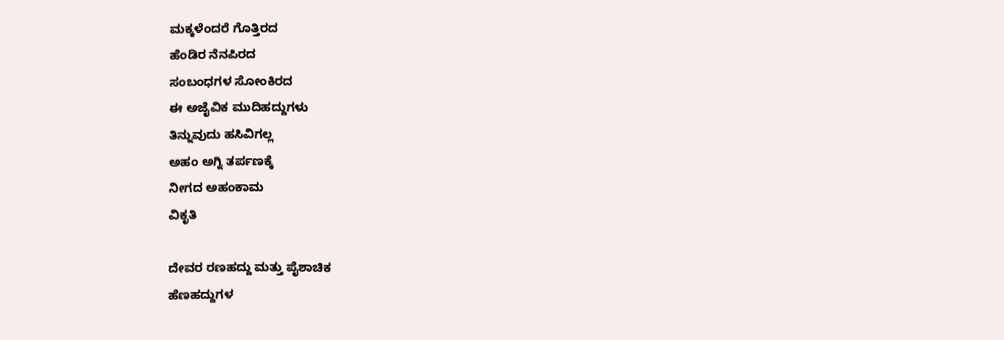ಮಕ್ಕಳೆಂದರೆ ಗೊತ್ತಿರದ
ಹೆಂಡಿರ ನೆನಪಿರದ
ಸಂಬಂಧಗಳ ಸೋಂಕಿರದ
ಈ ಅಜೈವಿಕ ಮುದಿಹದ್ದುಗಳು
ತಿನ್ನುವುದು ಹಸಿವಿಗಲ್ಲ
ಅಹಂ ಅಗ್ನಿ ತರ್ಪಣಕ್ಕೆ
ನೀಗದ ಅಹಂಕಾಮ
ವಿಕೃತಿ

ದೇವರ ರಣಹದ್ದು ಮತ್ತು ಪೈಶಾಚಿಕ
ಹೆಣಹದ್ದುಗಳ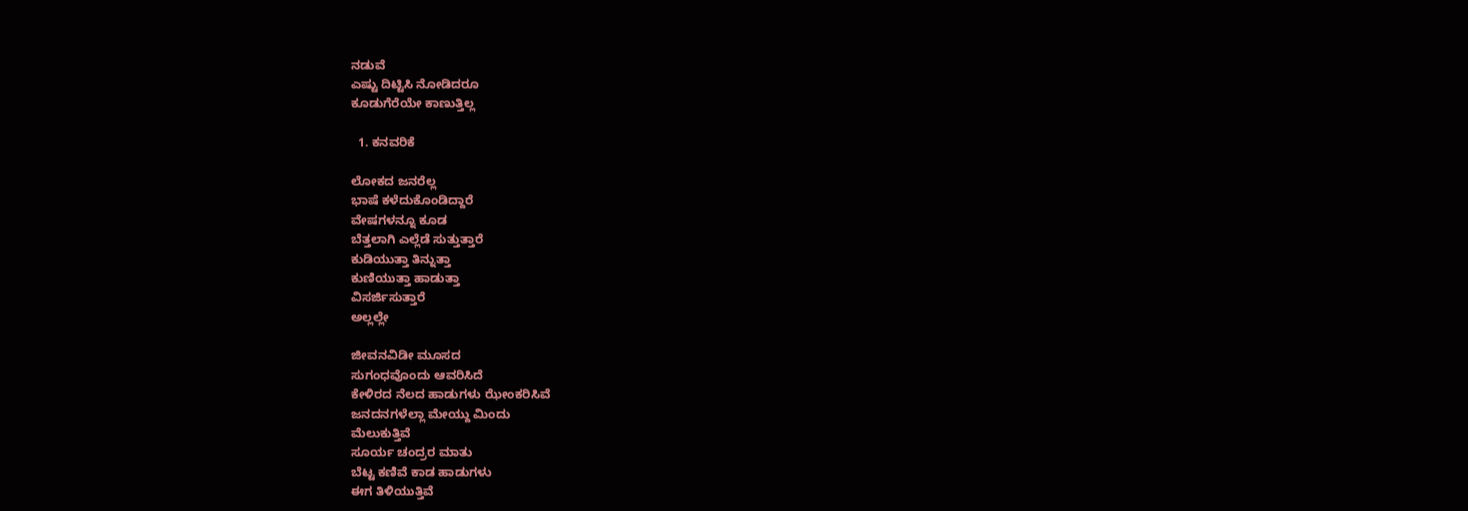ನಡುವೆ
ಎಷ್ಟು ದಿಟ್ಟಿಸಿ ನೋಡಿದರೂ
ಕೂಡುಗೆರೆಯೇ ಕಾಣುತ್ತಿಲ್ಲ

  1. ಕನವರಿಕೆ

ಲೋಕದ ಜನರೆಲ್ಲ
ಭಾಷೆ ಕಳೆದುಕೊಂಡಿದ್ದಾರೆ
ವೇಷಗಳನ್ನೂ ಕೂಡ
ಬೆತ್ತಲಾಗಿ ಎಲ್ಲೆಡೆ ಸುತ್ತುತ್ತಾರೆ
ಕುಡಿಯುತ್ತಾ ತಿನ್ನುತ್ತಾ
ಕುಣಿಯುತ್ತಾ ಹಾಡುತ್ತಾ
ವಿಸರ್ಜಿಸುತ್ತಾರೆ
ಅಲ್ಲಲ್ಲೇ

ಜೀವನವಿಡೀ ಮೂಸದ
ಸುಗಂಧವೊಂದು ಆವರಿಸಿದೆ
ಕೇಳಿರದ ನೆಲದ ಹಾಡುಗಳು ಝೇಂಕರಿಸಿವೆ
ಜನದನಗಳೆಲ್ಲಾ ಮೇಯ್ದು ಮಿಂದು
ಮೆಲುಕುತ್ತಿವೆ
ಸೂರ್ಯ ಚಂದ್ರರ ಮಾತು
ಬೆಟ್ಟ ಕಣಿವೆ ಕಾಡ ಹಾಡುಗಳು
ಈಗ ತಿಳಿಯುತ್ತಿವೆ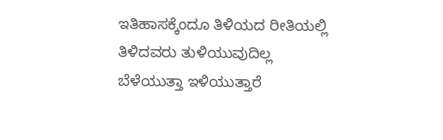ಇತಿಹಾಸಕ್ಕೆಂದೂ ತಿಳಿಯದ ರೀತಿಯಲ್ಲಿ
ತಿಳಿದವರು ತುಳಿಯುವುದಿಲ್ಲ
ಬೆಳೆಯುತ್ತಾ ಇಳಿಯುತ್ತಾರೆ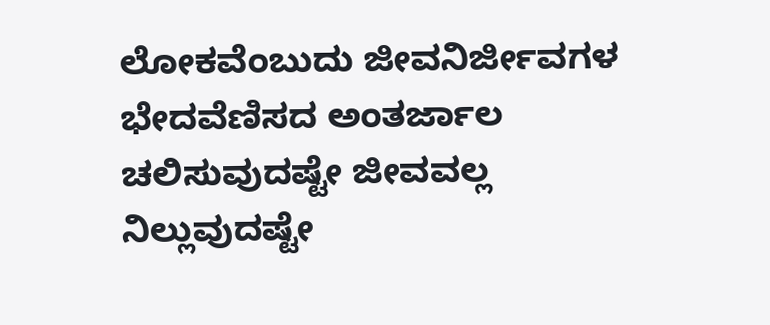ಲೋಕವೆಂಬುದು ಜೀವನಿರ್ಜೀವಗಳ
ಭೇದವೆಣಿಸದ ಅಂತರ್ಜಾಲ
ಚಲಿಸುವುದಷ್ಟೇ ಜೀವವಲ್ಲ
ನಿಲ್ಲುವುದಷ್ಟೇ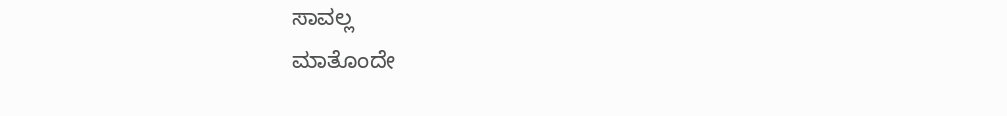ಸಾವಲ್ಲ
ಮಾತೊಂದೇ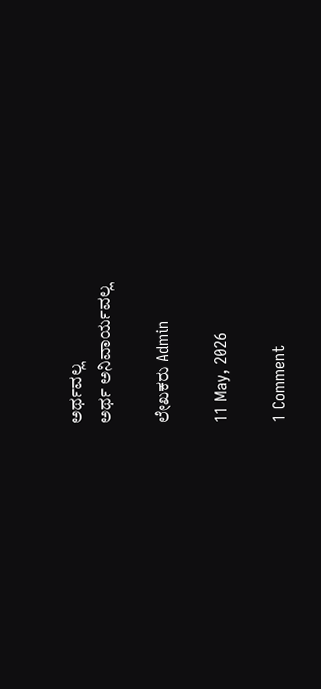ಅರ್ಥವಲ್ಲ
ಅರ್ಥ ಅನಿವಾರ್ಯವಲ್ಲ

ಲೇಖಕರು Admin

11 May, 2026

1 Comment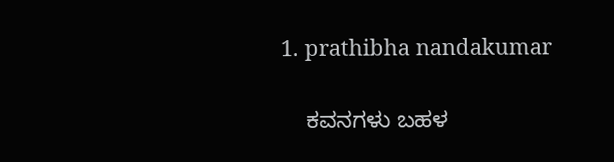1. prathibha nandakumar

    ಕವನಗಳು ಬಹಳ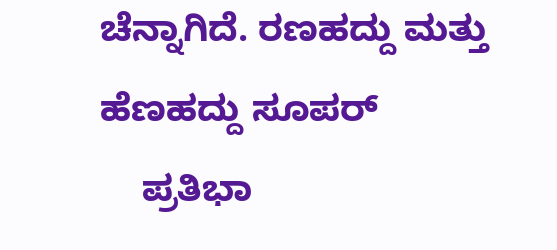ಚೆನ್ನಾಗಿದೆ. ರಣಹದ್ದು ಮತ್ತು ಹೆಣಹದ್ದು ಸೂಪರ್
    ಪ್ರತಿಭಾ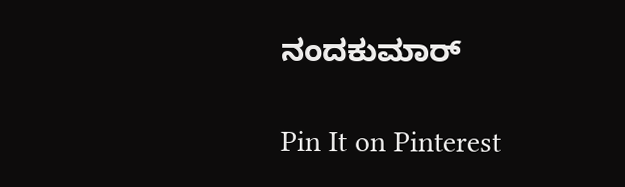ನಂದಕುಮಾರ್

Pin It on Pinterest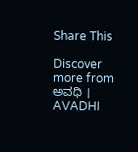Share This

Discover more from ಅವಧಿ । AVADHI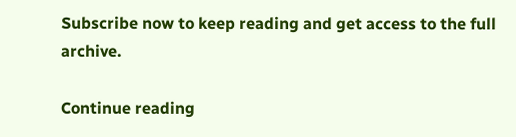Subscribe now to keep reading and get access to the full archive.

Continue reading